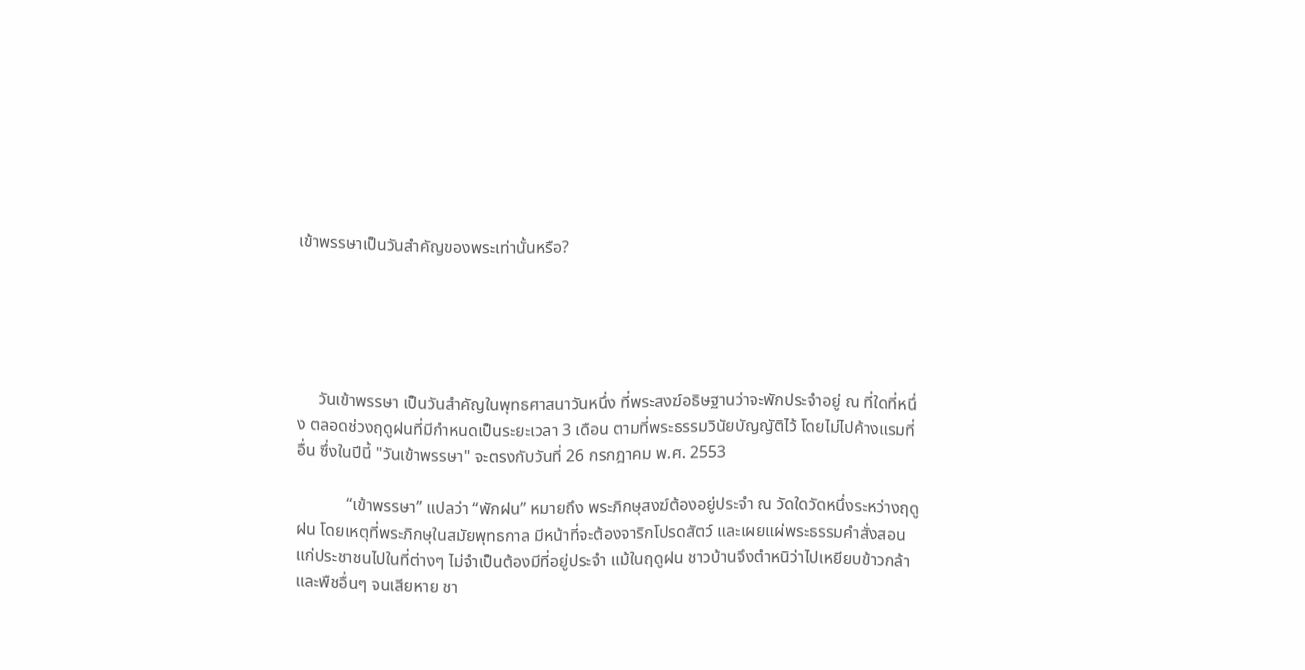เข้าพรรษาเป็นวันสำคัญของพระเท่านั้นหรือ?





     วันเข้าพรรษา เป็นวันสำคัญในพุทธศาสนาวันหนึ่ง ที่พระสงฆ์อธิษฐานว่าจะพักประจำอยู่ ณ ที่ใดที่หนึ่ง ตลอดช่วงฤดูฝนที่มีกำหนดเป็นระยะเวลา 3 เดือน ตามที่พระธรรมวินัยบัญญัติไว้ โดยไม่ไปค้างแรมที่อื่น ซึ่งในปีนี้ "วันเข้าพรรษา" จะตรงกับวันที่ 26 กรกฎาคม พ.ศ. 2553

            “เข้าพรรษา” แปลว่า “พักฝน” หมายถึง พระภิกษุสงฆ์ต้องอยู่ประจำ ณ วัดใดวัดหนึ่งระหว่างฤดูฝน โดยเหตุที่พระภิกษุในสมัยพุทธกาล มีหน้าที่จะต้องจาริกโปรดสัตว์ และเผยแผ่พระธรรมคำสั่งสอนแก่ประชาชนไปในที่ต่างๆ ไม่จำเป็นต้องมีที่อยู่ประจำ แม้ในฤดูฝน ชาวบ้านจึงตำหนิว่าไปเหยียบข้าวกล้าและพืชอื่นๆ จนเสียหาย ชา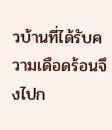วบ้านที่ได้รับความเดือดร้อนจึงไปก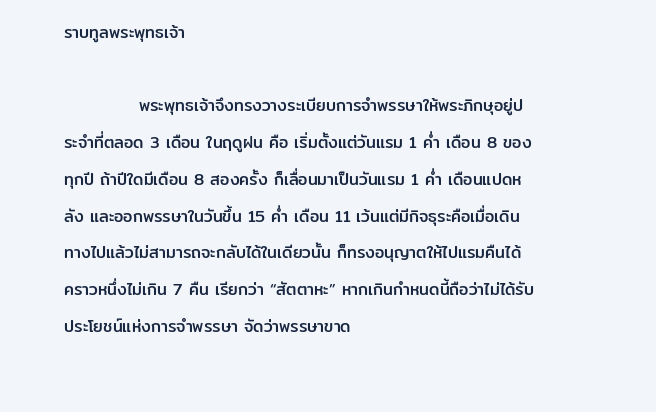ราบทูลพระพุทธเจ้า

            พระพุทธเจ้าจึงทรงวางระเบียบการจำพรรษาให้พระภิกษุอยู่ประจำที่ตลอด 3 เดือน ในฤดูฝน คือ เริ่มตั้งแต่วันแรม 1 ค่ำ เดือน 8 ของทุกปี ถ้าปีใดมีเดือน 8 สองครั้ง ก็เลื่อนมาเป็นวันแรม 1 ค่ำ เดือนแปดหลัง และออกพรรษาในวันขึ้น 15 ค่ำ เดือน 11 เว้นแต่มีกิจธุระคือเมื่อเดินทางไปแล้วไม่สามารถจะกลับได้ในเดียวนั้น ก็ทรงอนุญาตให้ไปแรมคืนได้ คราวหนึ่งไม่เกิน 7 คืน เรียกว่า “สัตตาหะ” หากเกินกำหนดนี้ถือว่าไม่ได้รับประโยชน์แห่งการจำพรรษา จัดว่าพรรษาขาด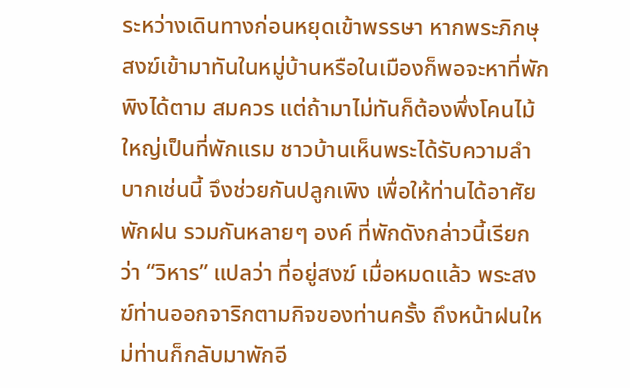ระหว่างเดินทางก่อนหยุดเข้าพรรษา หากพระภิกษุสงฆ์เข้ามาทันในหมู่บ้านหรือในเมืองก็พอจะหาที่พักพิงได้ตาม สมควร แต่ถ้ามาไม่ทันก็ต้องพึ่งโคนไม้ใหญ่เป็นที่พักแรม ชาวบ้านเห็นพระได้รับความลำบากเช่นนี้ จึงช่วยกันปลูกเพิง เพื่อให้ท่านได้อาศัยพักฝน รวมกันหลายๆ องค์ ที่พักดังกล่าวนี้เรียกว่า “วิหาร” แปลว่า ที่อยู่สงฆ์ เมื่อหมดแล้ว พระสงฆ์ท่านออกจาริกตามกิจของท่านครั้ง ถึงหน้าฝนใหม่ท่านก็กลับมาพักอี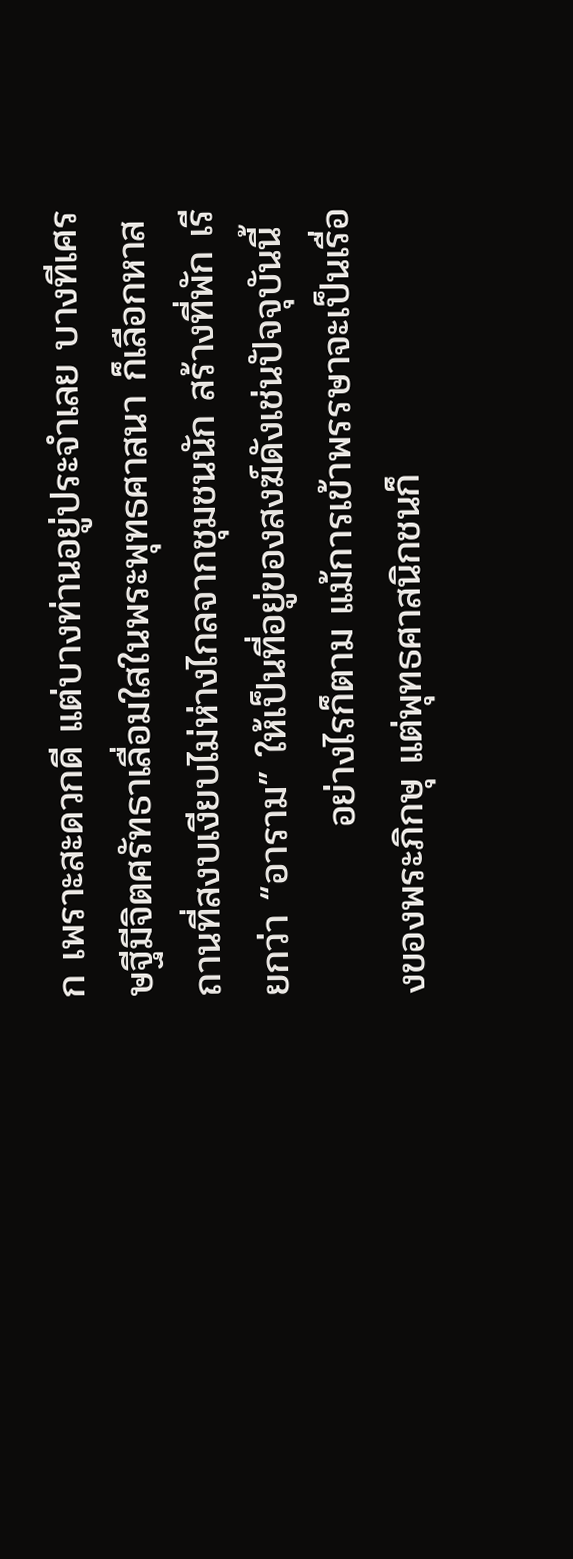ก เพราะสะดวกดี แต่บางท่านอยู่ประจำเลย บางทีเศรษฐีมีจิตศรัทธาเลื่อมใสในพระพุทธศาสนา ก็เลือกหาสถานที่สงบเงียบไม่ห่างไกลจากชุมชนนัก สร้างที่พัก เรียกว่า “อาราม” ให้เป็นที่อยู่ของสงฆ์ดังเช่นปัจจุบันนี้
            อย่างไรก็ตาม แม้การเข้าพรรษาจะเป็นเรื่องของพระภิกษุ แต่พุทธศาสนิกชนก็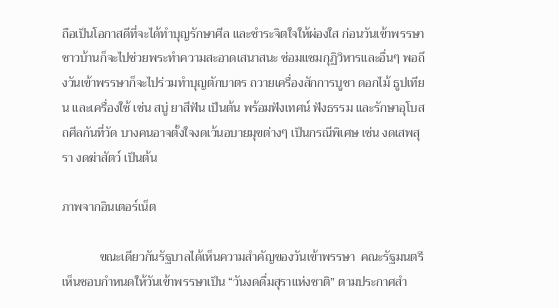ถือเป็นโอกาสดีที่จะได้ทำบุญรักษาศีล และชำระจิตใจให้ผ่องใส ก่อนวันเข้าพรรษาชาวบ้านก็จะไปช่วยพระทำความสะอาดเสนาสนะ ซ่อมแซมกุฏิวิหารและอื่นๆ พอถึงวันเข้าพรรษาก็จะไปร่วมทำบุญตักบาตร ถวายเครื่องสักการบูชา ดอกไม้ ธูปเทียน และเครื่องใช้ เช่น สบู่ ยาสีฟัน เป็นต้น พร้อมฟังเทศน์ ฟังธรรม และรักษาอุโบสถศีลกันที่วัด บางคนอาจตั้งใจงดเว้นอบายมุขต่างๆ เป็นกรณีพิเศษ เช่น งดเสพสุรา งดฆ่าสัตว์ เป็นต้น

ภาพจากอินเตอร์เน็ต

            ขณะเดียวกันรัฐบาลได้เห็นความสำคัญของวันเข้าพรรษา  คณะรัฐมนตรีเห็นชอบกำหนดให้วันเข้าพรรษาเป็น “วันงดดื่มสุราแห่งชาติ” ตามประกาศสำ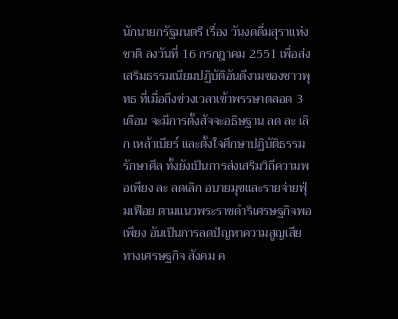นักนายกรัฐมนตรี เรื่อง วันงดดื่มสุราแห่งชาติ ลงวันที่ 16 กรกฎาคม 2551 เพื่อส่งเสริมธรรมเนียมปฏิบัติอันดีงามของชาวพุทธ ที่เมื่อถึงช่วงเวลาเข้าพรรษาตลอด 3 เดือน จะมีการตั้งสัจจะอธิษฐาน ลด ละ เลิก เหล้าเบียร์ และตั้งใจศึกษาปฏิบัติธรรม รักษาศีล ทั้งยังเป็นการส่งเสริมวิถีความพอเพียง ละ ลดเลิก อบายมุขและรายจ่ายฟุ่มเฟือย ตามแนวพระราชดำริเศรษฐกิจพอเพียง อันเป็นการลดปัญหาความสูญเสียทางเศรษฐกิจ สังคม ค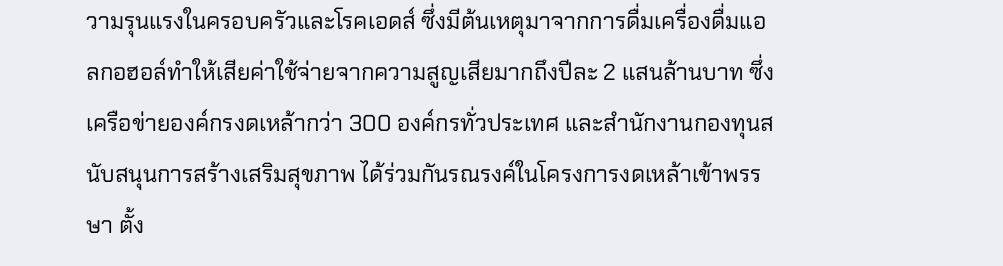วามรุนแรงในครอบครัวและโรคเอดส์ ซึ่งมีต้นเหตุมาจากการดื่มเครื่องดื่มแอลกอฮอล์ทำให้เสียค่าใช้จ่ายจากความสูญเสียมากถึงปีละ 2 แสนล้านบาท ซึ่งเครือข่ายองค์กรงดเหล้ากว่า 300 องค์กรทั่วประเทศ และสำนักงานกองทุนสนับสนุนการสร้างเสริมสุขภาพ ได้ร่วมกันรณรงค์ในโครงการงดเหล้าเข้าพรรษา ตั้ง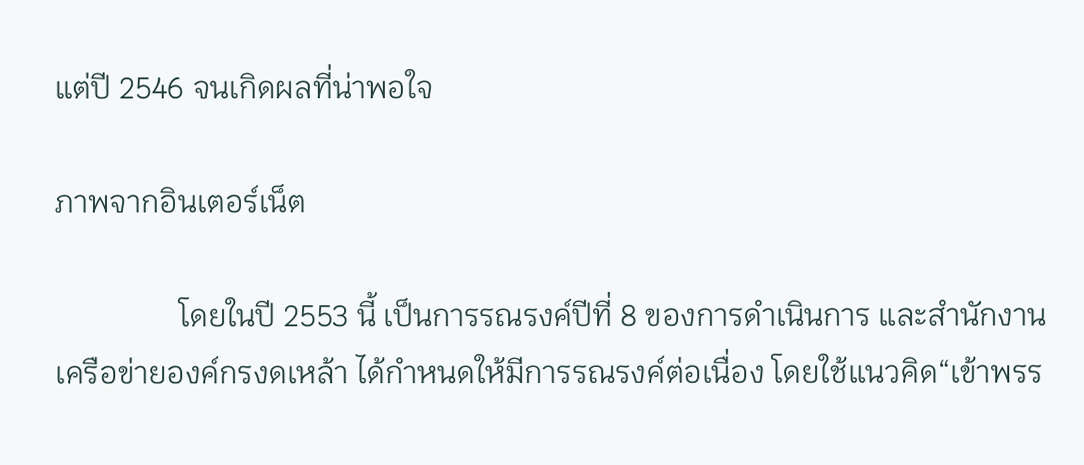แต่ปี 2546 จนเกิดผลที่น่าพอใจ

ภาพจากอินเตอร์เน็ต

                โดยในปี 2553 นี้ เป็นการรณรงค์ปีที่ 8 ของการดำเนินการ และสำนักงานเครือข่ายองค์กรงดเหล้า ได้กำหนดให้มีการรณรงค์ต่อเนื่อง โดยใช้แนวคิด“เข้าพรร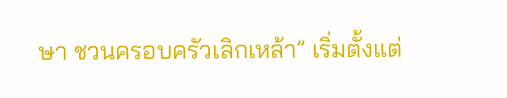ษา ชวนครอบครัวเลิกเหล้า” เริ่มตั้งแต่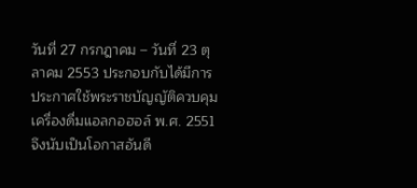วันที่ 27 กรกฎาคม – วันที่ 23 ตุลาคม 2553 ประกอบกับได้มีการประกาศใช้พระราชบัญญัติควบคุมเครื่องดื่มแอลกอฮอล์ พ.ศ. 2551 จึงนับเป็นโอกาสอันดี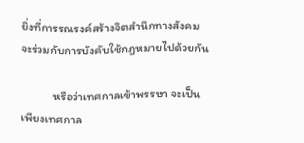ยิ่งที่การรณรงค์สร้างจิตสำนึกทางสังคมจะร่วมกับการบังคับใช้กฎหมายไปด้วยกัน

            หรือว่าเทศกาลเข้าพรรษา จะเป็นเพียงเทศกาล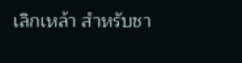เลิกเหล้า สำหรับชา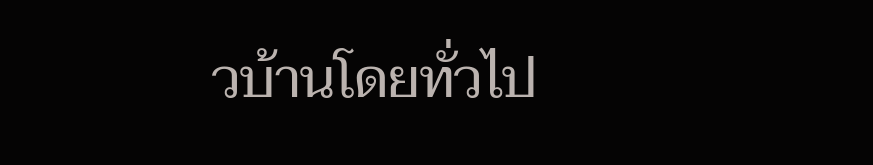วบ้านโดยทั่วไป